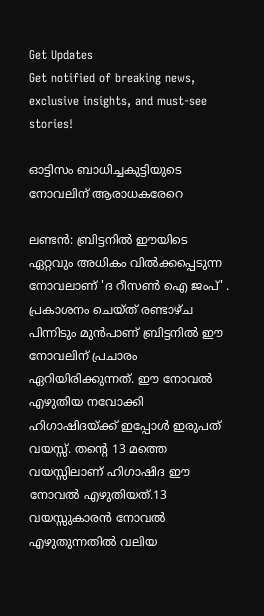Get Updates
Get notified of breaking news, exclusive insights, and must-see stories!

ഓട്ടിസം ബാധിച്ചകുട്ടിയുടെ നോവലിന് ആരാധകരേറെ

ലണ്ടന്‍: ബ്രിട്ടനില്‍ ഈയിടെ ഏറ്റവും അധികം വില്‍ക്കപ്പെടുന്ന നോവലാണ് 'ദ റീസണ്‍ ഐ ജംപ്' . പ്രകാശനം ചെയ്ത് രണ്ടാഴ്ച പിന്നിടും മുന്‍പാണ് ബ്രിട്ടനില്‍ ഈ നോവലിന് പ്രചാരം ഏറിയിരിക്കുന്നത്. ഈ നോവല്‍ എഴുതിയ നവോക്കി ഹിഗാഷിദയ്ക്ക് ഇപ്പോള്‍ ഇരുപത് വയസ്സ്. തന്റെ 13 മത്തെ വയസ്സിലാണ് ഹിഗാഷിദ ഈ നോവല്‍ എഴുതിയത്.13 വയസ്സുകാരന്‍ നോവല്‍ എഴുതുന്നതില്‍ വലിയ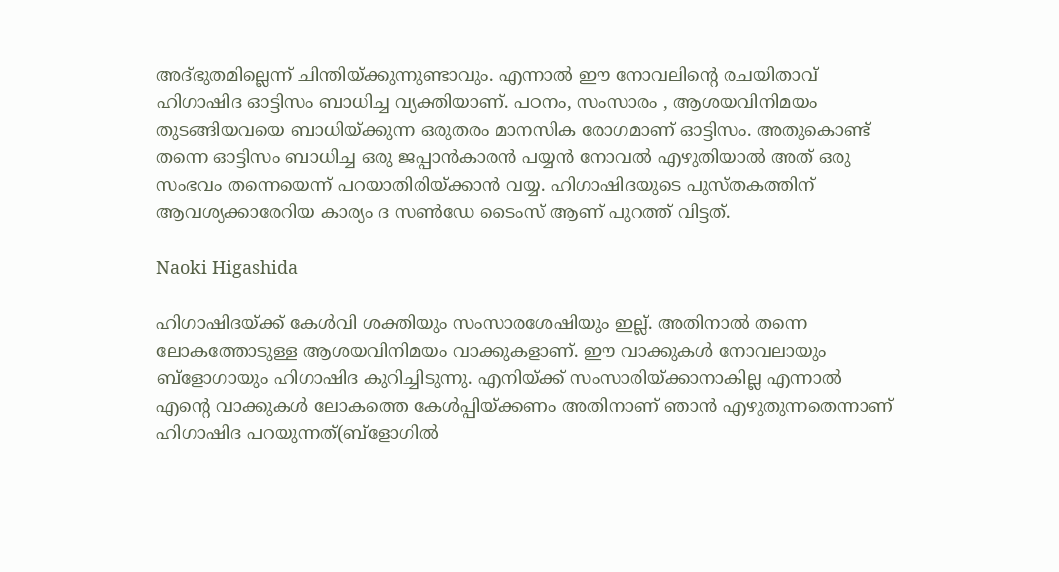അദ്ഭുതമില്ലെന്ന് ചിന്തിയ്ക്കുന്നുണ്ടാവും. എന്നാല്‍ ഈ നോവലിന്റെ രചയിതാവ് ഹിഗാഷിദ ഓട്ടിസം ബാധിച്ച വ്യക്തിയാണ്. പഠനം, സംസാരം , ആശയവിനിമയം തുടങ്ങിയവയെ ബാധിയ്ക്കുന്ന ഒരുതരം മാനസിക രോഗമാണ് ഓട്ടിസം. അതുകൊണ്ട് തന്നെ ഓട്ടിസം ബാധിച്ച ഒരു ജപ്പാന്‍കാരന്‍ പയ്യന്‍ നോവല്‍ എഴുതിയാല്‍ അത് ഒരു സംഭവം തന്നെയെന്ന് പറയാതിരിയ്ക്കാന്‍ വയ്യ. ഹിഗാഷിദയുടെ പുസ്തകത്തിന് ആവശ്യക്കാരേറിയ കാര്യം ദ സണ്‍ഡേ ടൈംസ് ആണ് പുറത്ത് വിട്ടത്.

Naoki Higashida

ഹിഗാഷിദയ്ക്ക് കേള്‍വി ശക്തിയും സംസാരശേഷിയും ഇല്ല്. അതിനാല്‍ തന്നെ ലോകത്തോടുള്ള ആശയവിനിമയം വാക്കുകളാണ്. ഈ വാക്കുകള്‍ നോവലായും ബ്‌ളോഗായും ഹിഗാഷിദ കുറിച്ചിടുന്നു. എനിയ്ക്ക് സംസാരിയ്ക്കാനാകില്ല എന്നാല്‍ എന്റെ വാക്കുകള്‍ ലോകത്തെ കേള്‍പ്പിയ്ക്കണം അതിനാണ് ഞാന്‍ എഴുതുന്നതെന്നാണ് ഹിഗാഷിദ പറയുന്നത്(ബ്ളോഗില്‍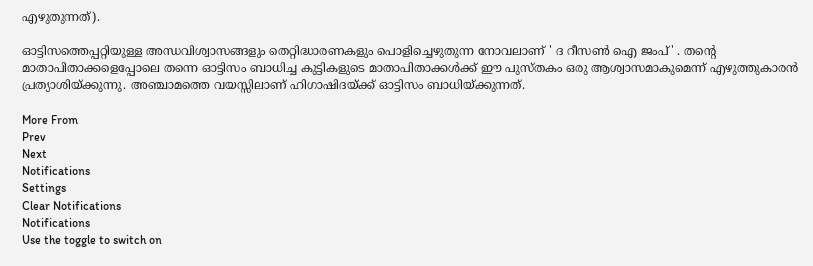എഴുതുന്നത്).

ഓട്ടിസത്തെപ്പറ്റിയുള്ള അന്ധവിശ്വാസങ്ങളും തെറ്റിദ്ധാരണകളും പൊളിച്ചെഴുതുന്ന നോവലാണ് ' ദ റീസണ്‍ ഐ ജംപ്' . തന്റെ മാതാപിതാക്കളെപ്പോലെ തന്നെ ഓട്ടിസം ബാധിച്ച കുട്ടികളുടെ മാതാപിതാക്കള്‍ക്ക് ഈ പുസ്തകം ഒരു ആശ്വാസമാകുമെന്ന് എഴുത്തുകാരന്‍ പ്രത്യാശിയ്ക്കുന്നു. അഞ്ചാമത്തെ വയസ്സിലാണ് ഹിഗാഷിദയ്ക്ക് ഓട്ടിസം ബാധിയ്ക്കുന്നത്.

More From
Prev
Next
Notifications
Settings
Clear Notifications
Notifications
Use the toggle to switch on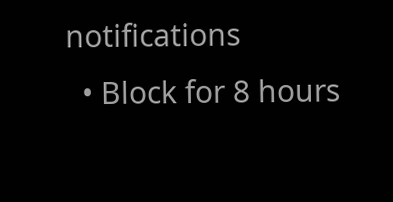notifications
  • Block for 8 hours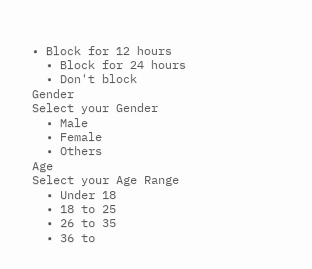• Block for 12 hours
  • Block for 24 hours
  • Don't block
Gender
Select your Gender
  • Male
  • Female
  • Others
Age
Select your Age Range
  • Under 18
  • 18 to 25
  • 26 to 35
  • 36 to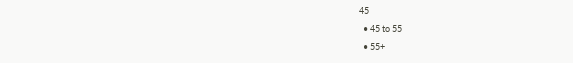45
  • 45 to 55
  • 55+